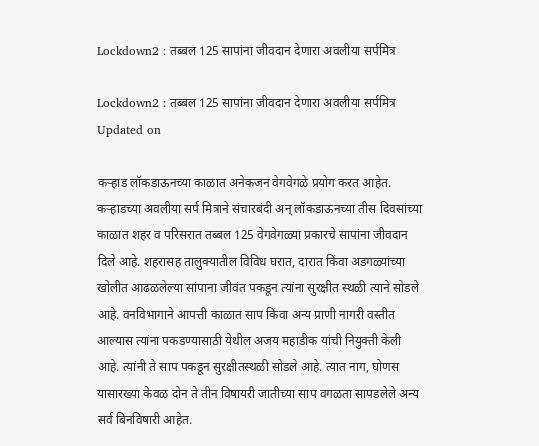Lockdown2 : तब्बल 125 सापांना जीवदान देणारा अवलीया सर्पमित्र

Lockdown2 : तब्बल 125 सापांना जीवदान देणारा अवलीया सर्पमित्र
Updated on

कऱ्हाड लॉकडाऊनच्या काळात अनेकजन वेगवेगळे प्रयोग करत आहेत. कऱ्हाडच्या अवलीया सर्प मित्राने संचारबंदी अन् लॉकडाऊनच्या तीस दिवसांच्या काळात शहर व परिसरात तब्बल 125 वेगवेगळ्या प्रकारचे सापांना जीवदान दिले आहे. शहरासह तालुक्यातील विविध घरात, दारात किंवा अडगळ्यांच्या खोलीत आढळलेल्या सांपाना जीवंत पकडून त्यांना सुरक्षीत स्थळी त्याने सोडले आहे. वनविभागाने आपत्ती काळात साप किंवा अन्य प्राणी नागरी वस्तीत आल्यास त्यांना पकडण्यासाठी येथील अजय महाडीक यांची नियुक्ती केली आहे. त्यांनी ते साप पकडून सुरक्षीतस्थळी सोडले आहे. त्यात नाग, घोणस यासारख्या केवळ दोन ते तीन विषायरी जातीच्या साप वगळता सापडलेले अन्य सर्व बिनविषारी आहेत.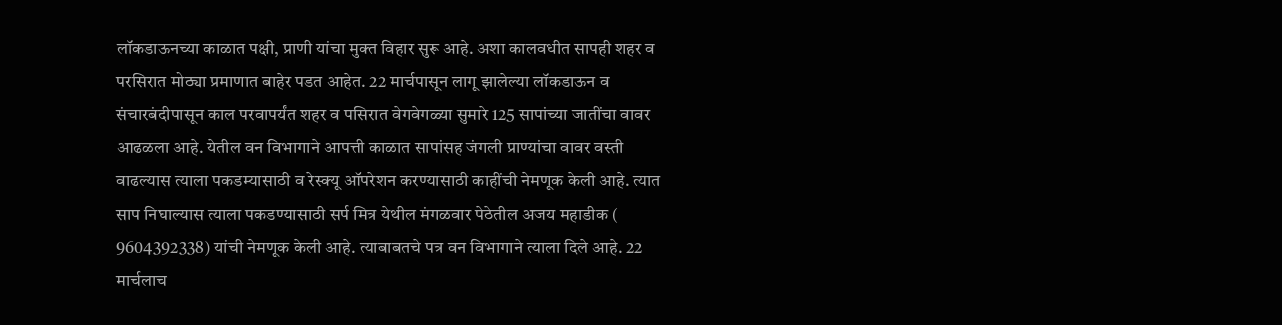लॉकडाऊनच्या काळात पक्षी, प्राणी यांचा मुक्त विहार सुरू आहे. अशा कालवधीत सापही शहर व परसिरात मोठ्या प्रमाणात बाहेर पडत आहेत. 22 मार्चपासून लागू झालेल्या लॉकडाऊन व संचारबंदीपासून काल परवापर्यंत शहर व पसिरात वेगवेगळ्या सुमारे 125 सापांच्या जातींचा वावर आढळला आहे. येतील वन विभागाने आपत्ती काळात सापांसह जंगली प्राण्यांचा वावर वस्ती वाढल्यास त्याला पकडम्यासाठी व रेस्क्यू ऑपरेशन करण्यासाठी काहींची नेमणूक केली आहे. त्यात साप निघाल्यास त्याला पकडण्यासाठी सर्प मित्र येथील मंगळवार पेठेतील अजय महाडीक ( 9604392338) यांची नेमणूक केली आहे. त्याबाबतचे पत्र वन विभागाने त्याला दिले आहे. 22 मार्चलाच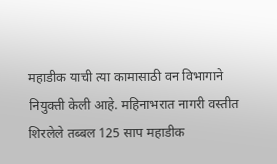महाडीक याची त्या कामासाठी वन विभागाने नियुक्ती केली आहे. महिनाभरात नागरी वस्तीत शिरलेले तब्बल 125 साप महाडीक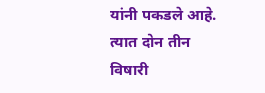यांनी पकडले आहे. त्यात दोन तीन विषारी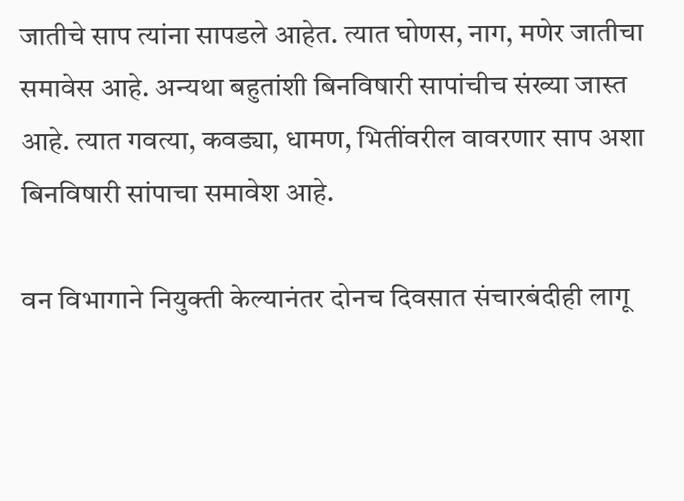जातीचे साप त्यांना सापडले आहेत. त्यात घोणस, नाग, मणेर जातीचा समावेस आहे. अन्यथा बहुतांशी बिनविषारी सापांचीच संख्या जास्त आहे. त्यात गवत्या, कवड्या, धामण, भितींवरील वावरणार साप अशा बिनविषारी सांपाचा समावेश आहे.

वन विभागाने नियुक्ती केल्यानंतर दोनच दिवसात संचारबंदीही लागू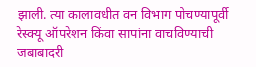झाली. त्या कालावधीत वन विभाग पोचण्यापूर्वी रेस्क्यू ऑपरेशन किंवा सापांना वाचविण्याची जबाबादरी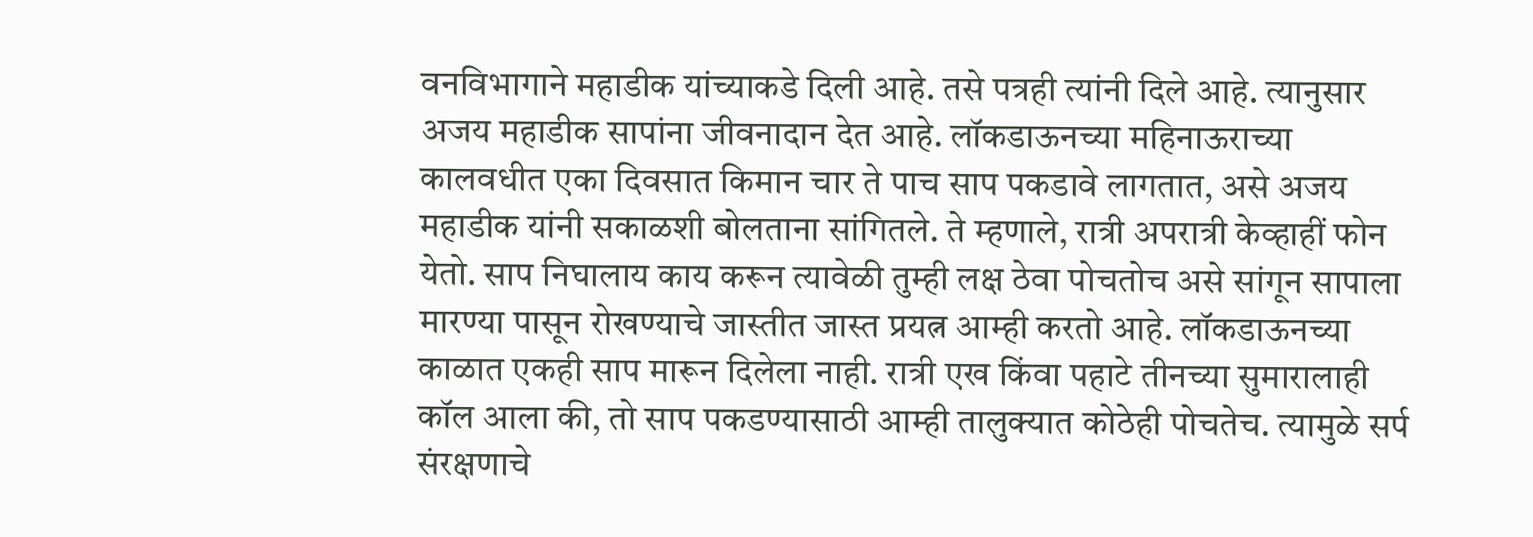वनविभागाने महाडीक यांच्याकडे दिली आहे. तसे पत्रही त्यांनी दिले आहे. त्यानुसार अजय महाडीक सापांना जीवनादान देत आहे. लॉकडाऊनच्या महिनाऊराच्या कालवधीत एका दिवसात किमान चार ते पाच साप पकडावे लागतात, असे अजय महाडीक यांनी सकाळशी बोलताना सांगितले. ते म्हणाले, रात्री अपरात्री केव्हाहीं फोन येतो. साप निघालाय काय करून त्यावेळी तुम्ही लक्ष ठेवा पोचतोच असे सांगून सापाला मारण्या पासून रोखण्याचे जास्तीत जास्त प्रयत्न आम्ही करतो आहे. लॉकडाऊनच्या काळात एकही साप मारून दिलेला नाही. रात्री एख किंवा पहाटे तीनच्या सुमारालाही कॉल आला की, तो साप पकडण्यासाठी आम्ही तालुक्यात कोठेही पोचतेच. त्यामुळे सर्प संरक्षणाचे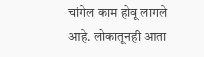चांगेल काम होवू लागले आहे. लोकातूनही आता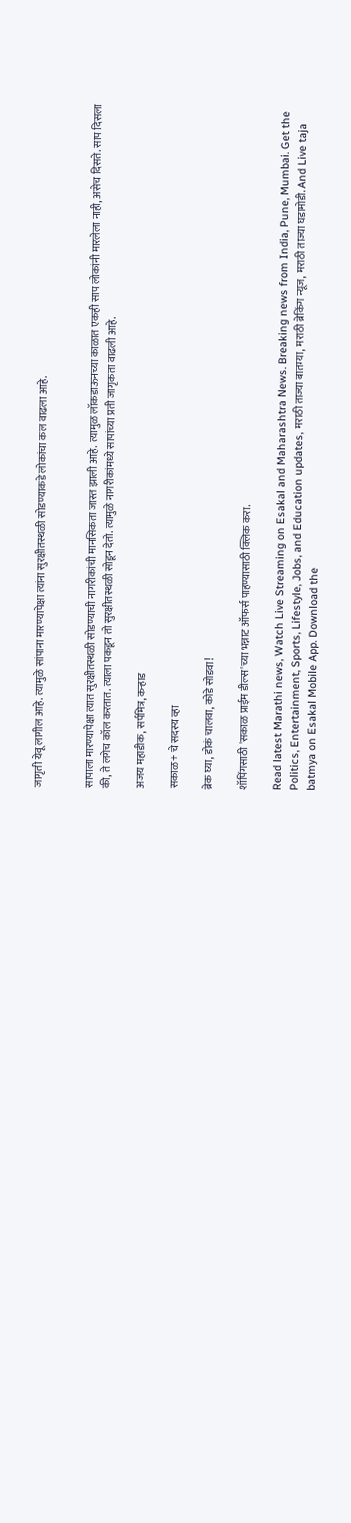जागृती येवू लागील आहे. त्यामुळे सांपाना मारण्यापेक्षा त्यांना सुरक्षीतस्थळी सोडण्याकडे लोकांचा कल वाढला आहे.


सापाला मारण्यापेक्षा त्यात सुरक्षीतस्थळी सोडण्याची नागरीकांची मानसिकता जास्त झाली आहे. त्यामुळ लॉकडाऊनच्या काळात एकही साप लोकांनी मारलेला नाही, असेच दिसते. साप दिसला की, ते लगेच कॉल करतात. त्याला पकडून तो सुरक्षीतस्थळी सोडून देतो. त्यामुळे नागरीकांमध्ये सापांच्या प्रती जागृकता वाढली आहे.

अजय महाडीक, सर्पमित्र, कऱ्हाड

सकाळ+ चे सदस्य व्हा

ब्रेक घ्या, डोकं चालवा, कोडे सोडवा!

शॉपिंगसाठी 'सकाळ प्राईम डील्स'च्या भन्नाट ऑफर्स पाहण्यासाठी क्लिक करा.

Read latest Marathi news, Watch Live Streaming on Esakal and Maharashtra News. Breaking news from India, Pune, Mumbai. Get the Politics, Entertainment, Sports, Lifestyle, Jobs, and Education updates, मराठी ताज्या बातम्या, मराठी ब्रेकिंग न्यूज, मराठी ताज्या घडामोडी. And Live taja batmya on Esakal Mobile App. Download the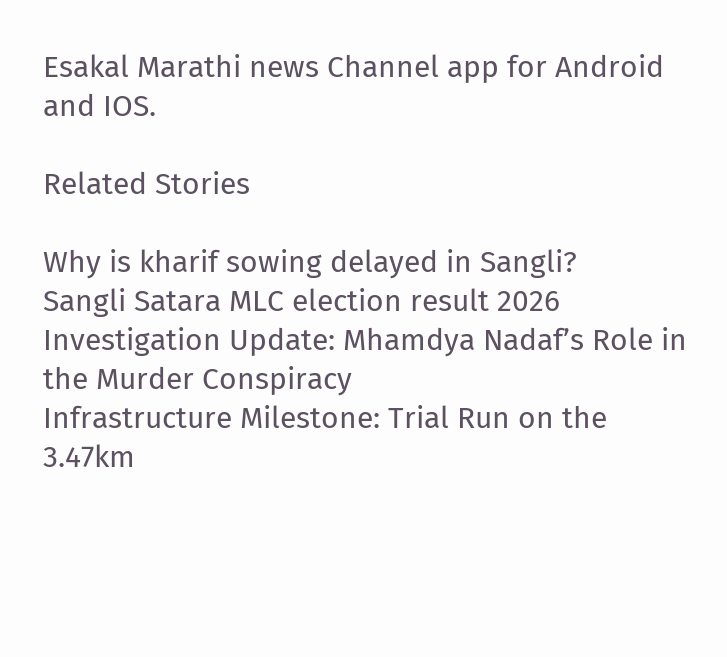Esakal Marathi news Channel app for Android and IOS.

Related Stories

Why is kharif sowing delayed in Sangli?
Sangli Satara MLC election result 2026
Investigation Update: Mhamdya Nadaf’s Role in the Murder Conspiracy
Infrastructure Milestone: Trial Run on the 3.47km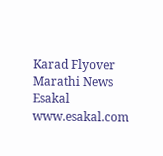Karad Flyover
Marathi News Esakal
www.esakal.com